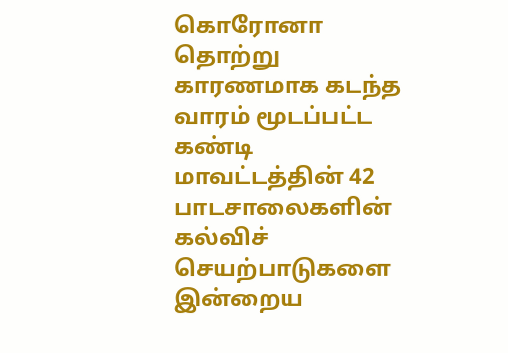கொரோனா தொற்று காரணமாக கடந்த வாரம் மூடப்பட்ட கண்டி மாவட்டத்தின் 42 பாடசாலைகளின் கல்விச் செயற்பாடுகளை இன்றைய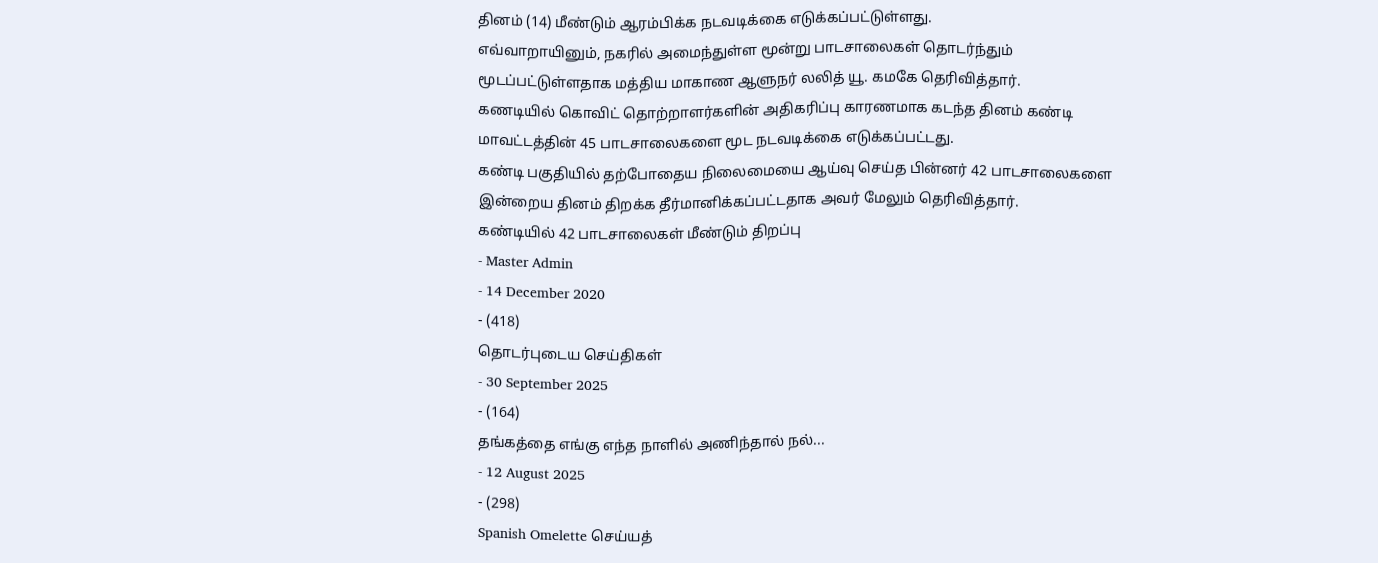தினம் (14) மீண்டும் ஆரம்பிக்க நடவடிக்கை எடுக்கப்பட்டுள்ளது.
எவ்வாறாயினும், நகரில் அமைந்துள்ள மூன்று பாடசாலைகள் தொடர்ந்தும் மூடப்பட்டுள்ளதாக மத்திய மாகாண ஆளுநர் லலித் யூ. கமகே தெரிவித்தார்.
கணடியில் கொவிட் தொற்றாளர்களின் அதிகரிப்பு காரணமாக கடந்த தினம் கண்டி மாவட்டத்தின் 45 பாடசாலைகளை மூட நடவடிக்கை எடுக்கப்பட்டது.
கண்டி பகுதியில் தற்போதைய நிலைமையை ஆய்வு செய்த பின்னர் 42 பாடசாலைகளை இன்றைய தினம் திறக்க தீர்மானிக்கப்பட்டதாக அவர் மேலும் தெரிவித்தார்.
கண்டியில் 42 பாடசாலைகள் மீண்டும் திறப்பு
- Master Admin
- 14 December 2020
- (418)
தொடர்புடைய செய்திகள்
- 30 September 2025
- (164)
தங்கத்தை எங்கு எந்த நாளில் அணிந்தால் நல்...
- 12 August 2025
- (298)
Spanish Omelette செய்யத்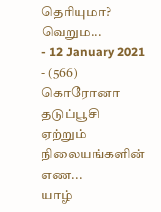தெரியுமா? வெறும...
- 12 January 2021
- (566)
கொரோனா தடுப்பூசி ஏற்றும் நிலையங்களின் எண...
யாழ்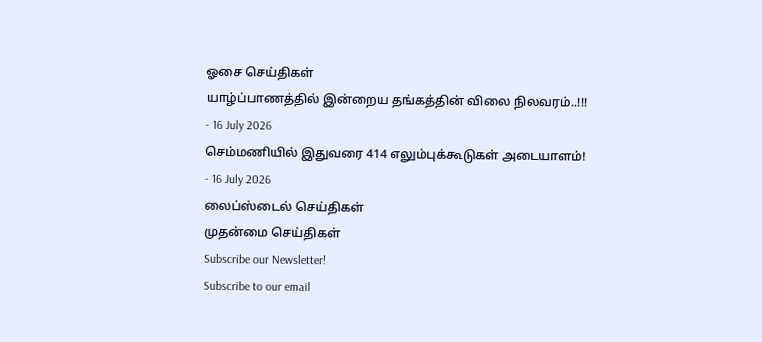ஓசை செய்திகள்
யாழ்ப்பாணத்தில் இன்றைய தங்கத்தின் விலை நிலவரம்..!!!
- 16 July 2026
செம்மணியில் இதுவரை 414 எலும்புக்கூடுகள் அடையாளம்!
- 16 July 2026
லைப்ஸ்டைல் செய்திகள்
முதன்மை செய்திகள்
Subscribe our Newsletter!
Subscribe to our email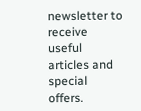newsletter to receive useful articles and special offers.